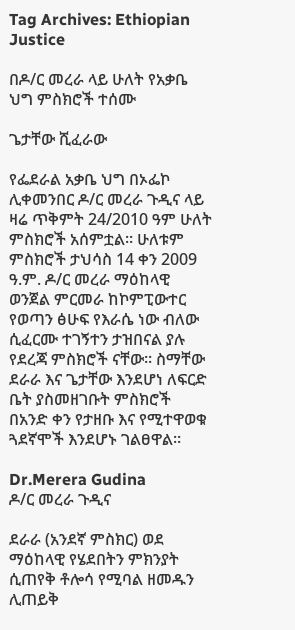Tag Archives: Ethiopian Justice

በዶ/ር መረራ ላይ ሁለት የአቃቤ ህግ ምስክሮች ተሰሙ

ጌታቸው ሺፈራው

የፌደራል አቃቤ ህግ በኦፌኮ ሊቀመንበር ዶ/ር መረራ ጉዲና ላይ ዛሬ ጥቅምት 24/2010 ዓም ሁለት ምስክሮች አሰምቷል። ሁለቱም ምስክሮች ታህሳስ 14 ቀን 2009 ዓ.ም. ዶ/ር መረራ ማዕከላዊ ወንጀል ምርመራ ከኮምፒውተር የወጣን ፅሁፍ የእራሴ ነው ብለው ሲፈርሙ ተገኝተን ታዝበናል ያሉ የደረጃ ምስክሮች ናቸው። ስማቸው ደራራ እና ጌታቸው እንደሆነ ለፍርድ ቤት ያስመዘገቡት ምስክሮች በአንድ ቀን የታዘቡ እና የሚተዋወቁ ጓደኛሞች እንደሆኑ ገልፀዋል።

Dr.Merera Gudina
ዶ/ር መረራ ጉዲና

ደራራ (አንደኛ ምስክር) ወደ ማዕከላዊ የሄደበትን ምክንያት ሲጠየቅ ቶሎሳ የሚባል ዘመዱን ሊጠይቅ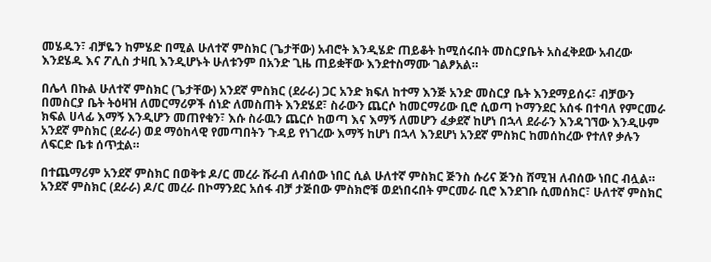መሄዱን፣ ብቻዬን ከምሄድ በሚል ሁለተኛ ምስክር (ጌታቸው) አብሮት እንዲሄድ ጠይቆት ከሚሰሩበት መስርያቤት አስፈቅደው አብረው እንደሄዱ እና ፖሊስ ታዛቢ እንዲሆኑት ሁለቱንም በአንድ ጊዜ ጠይቋቸው እንደተስማሙ ገልፆአል።

በሌላ በኩል ሁለተኛ ምስክር (ጌታቸው) አንደኛ ምስክር (ደራራ) ጋር አንድ ክፍለ ከተማ እንጅ አንድ መስርያ ቤት እንደማይሰሩ፣ ብቻውን በመስርያ ቤት ትዕዛዝ ለመርማሪዎች ሰነድ ለመስጠት እንደሄደ፣ ስራውን ጨርሶ ከመርማሪው ቢሮ ሲወጣ ኮማንደር አሰፋ በተባለ የምርመራ ክፍል ሀላፊ እማኝ እንዲሆን መጠየቁን፣ እሱ ስራዉን ጨርሶ ከወጣ እና እማኝ ለመሆን ፈቃደኛ ከሆነ በኋላ ደራራን እንዳገኘው እንዲሁም አንደኛ ምስክር (ደራራ) ወደ ማዕከላዊ የመጣበትን ጉዳይ የነገረው እማኝ ከሆነ በኋላ እንደሆነ አንደኛ ምስክር ከመሰከረው የተለየ ቃሉን ለፍርድ ቤቱ ሰጥቷል።

በተጨማሪም አንደኛ ምስክር በወቅቱ ዶ/ር መረራ ሹራብ ለብሰው ነበር ሲል ሁለተኛ ምስክር ጅንስ ሱሪና ጅንስ ሸሚዝ ለብሰው ነበር ብሏል። አንደኛ ምስክር (ደራራ) ዶ/ር መረራ በኮማንደር አሰፋ ብቻ ታጅበው ምስክሮቹ ወደነበሩበት ምርመራ ቢሮ እንደገቡ ሲመሰክር፣ ሁለተኛ ምስክር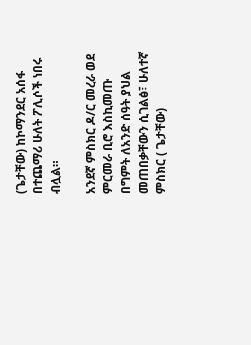(ጌታቸው) ከኮማንደር አሰፋ በተጨማሪ ሁለት ፖሊሶች ነበሩ ብሏል።

አንደኛ ምስክር ዶ/ር መረራ ወደ ምርመራ ቢሮ እስኪመጡ በግምት ለአንድ ሰዓት ያህል መጠበቃቸውን ሲገልፅ፣ ሁለተኛ ምስክር ( ጌታቸው)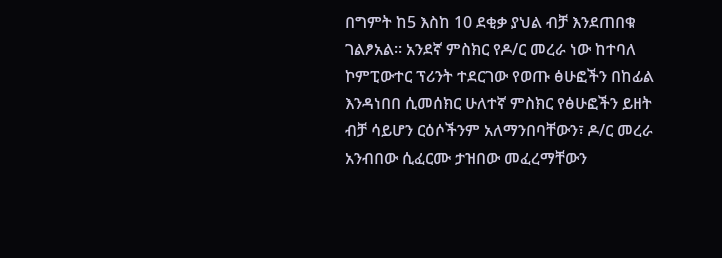በግምት ከ5 እስከ 10 ደቂቃ ያህል ብቻ እንደጠበቁ ገልፆአል። አንደኛ ምስክር የዶ/ር መረራ ነው ከተባለ ኮምፒውተር ፕሪንት ተደርገው የወጡ ፅሁፎችን በከፊል እንዳነበበ ሲመሰክር ሁለተኛ ምስክር የፅሁፎችን ይዘት ብቻ ሳይሆን ርዕሶችንም አለማንበባቸውን፣ ዶ/ር መረራ አንብበው ሲፈርሙ ታዝበው መፈረማቸውን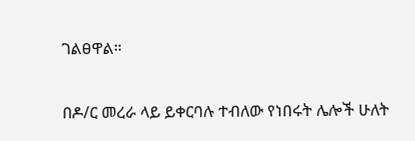ገልፀዋል።

በዶ/ር መረራ ላይ ይቀርባሉ ተብለው የነበሩት ሌሎች ሁለት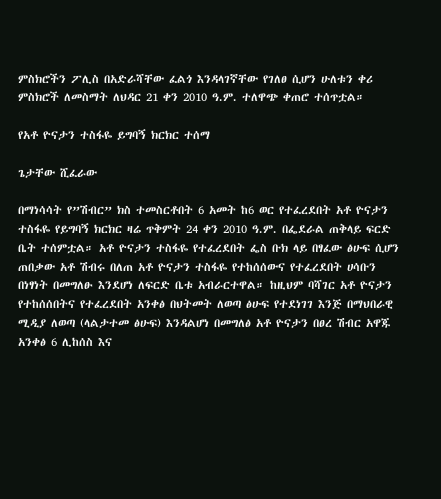ምስክሮችን ፖሊስ በአድራሻቸው ፈልጎ እንዳላገኛቸው የገለፀ ሲሆን ሁለቱን ቀሪ ምስክሮች ለመስማት ለህዳር 21 ቀን 2010 ዓ.ም. ተለዋጭ ቀጠሮ ተሰጥቷል።

የአቶ ዮናታን ተስፋዬ ይግባኝ ክርክር ተሰማ

ጌታቸው ሺፈራው

በማነሳሳት የ”ሽብር” ክስ ተመስርቶበት 6 አመት ከ6 ወር የተፈረደበት አቶ ዮናታን ተስፋዬ የይግባኝ ክርክር ዛሬ ጥቅምት 24 ቀን 2010 ዓ.ም. በፌደራል ጠቅላይ ፍርድ ቤት ተሰምቷል። አቶ ዮናታን ተስፋዬ የተፈረደበት ፌስ ቡክ ላይ በፃፈው ፅሁፍ ሲሆን ጠበቃው አቶ ሽብሩ በለጠ አቶ ዮናታን ተስፋዬ የተከሰሰውና የተፈረደበት ሀሳቡን በነፃነት በመግለፁ እንደሆነ ለፍርድ ቤቱ አብራርተዋል። ከዚህም ባሻገር አቶ ዮናታን የተከሰሰበትና የተፈረደበት አንቀፅ በህትመት ለወጣ ፅሁፍ የተደነገገ እንጅ በማህበራዊ ሚዲያ ለወጣ (ላልታተመ ፅሁፍ) እንዳልሆነ በመግለፅ አቶ ዮናታን በፀረ ሽብር አዋጁ አንቀፅ 6 ሊከሰስ እና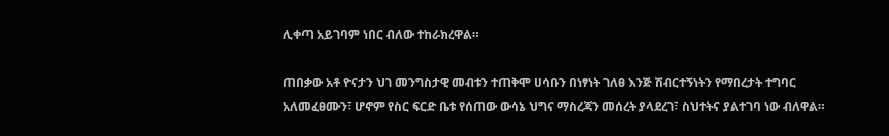ሊቀጣ አይገባም ነበር ብለው ተከራክረዋል።

ጠበቃው አቶ ዮናታን ህገ መንግስታዊ መብቱን ተጠቅሞ ሀሳቡን በነፃነት ገለፀ እንጅ ሽብርተኝነትን የማበረታት ተግባር አለመፈፀሙን፣ ሆኖም የስር ፍርድ ቤቱ የሰጠው ውሳኔ ህግና ማስረጃን መሰረት ያላደረገ፣ ስህተትና ያልተገባ ነው ብለዋል።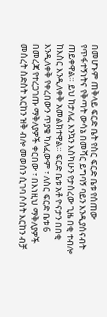በመሆኑም ጠቅላይ ፍርድ ቤት የስር ፍርድ ቤቱ የሰጠው የጥፋተኝነትና የቅጣት ውሳኔ በመሻር ይግባኝ ባይን እንዲያሰናብት ጠይቀዋል። ይህ ከታለፈ እንኳን እስካሁን የታሰረው ጊዜ በቂ ተብሎ ከእስር እንዲለቀቅ አመልክተዋል። ፍርድ ቤቱ አቶ ዮናታን በበቂ እንዲለቀቅ የቀረበውን ጥያቄ ካለፈውም ፣ ለስር ፍርድ ቤቱ 6 በመረጃ የተረጋገጡ ማቅለያዎች ቀርበው ፣ በእነዚህ ማቅለያዎች መሰረት ስድስት እርከን ዝቅ ብሎ መወሰን ሲገባ ሶስት እርከን ብቻ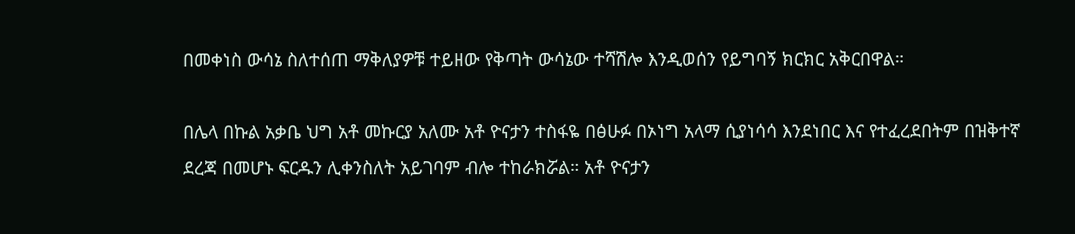በመቀነስ ውሳኔ ስለተሰጠ ማቅለያዎቹ ተይዘው የቅጣት ውሳኔው ተሻሽሎ እንዲወሰን የይግባኝ ክርክር አቅርበዋል።

በሌላ በኩል አቃቤ ህግ አቶ መኩርያ አለሙ አቶ ዮናታን ተስፋዬ በፅሁፉ በኦነግ አላማ ሲያነሳሳ እንደነበር እና የተፈረደበትም በዝቅተኛ ደረጃ በመሆኑ ፍርዱን ሊቀንስለት አይገባም ብሎ ተከራክሯል። አቶ ዮናታን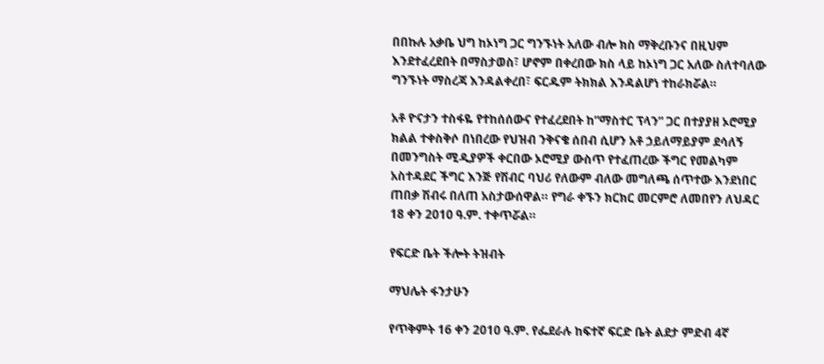በበኩሉ አቃቤ ህግ ከኦነግ ጋር ግንኙነት አለው ብሎ ክስ ማቅረቡንና በዚህም እንደተፈረደበት በማስታወስ፣ ሆኖም በቀረበው ክስ ላይ ከኦነግ ጋር አለው ስለተባለው ግንኙነት ማስረጃ እንዳልቀረበ፣ ፍርዱም ትክክል እንዳልሆነ ተከራክሯል።

አቶ ዮናታን ተስፋዬ የተከሰሰውና የተፈረደበት ከ”ማስተር ፕላን” ጋር በተያያዘ ኦሮሚያ ክልል ተቀስቅሶ በነበረው የህዝብ ንቅናቄ ሰበብ ሲሆን አቶ ኃይለማይያም ደሳለኝ በመንግስት ሚዲያዎች ቀርበው ኦሮሚያ ውስጥ የተፈጠረው ችግር የመልካም አስተዳደር ችግር እንጅ የሽብር ባህሪ የለውም ብለው መግለጫ ሰጥተው እንደነበር ጠበቃ ሽብሩ በለጠ አስታውሰዋል። የግራ ቀኙን ክርክር መርምሮ ለመበየን ለህዳር 18 ቀን 2010 ዓ.ም. ተቀጥሯል።

የፍርድ ቤት ችሎት ትዝብት

ማህሌት ፋንታሁን

የጥቅምት 16 ቀን 2010 ዓ.ም. የፌደራሉ ከፍተኛ ፍርድ ቤት ልደታ ምድብ 4ኛ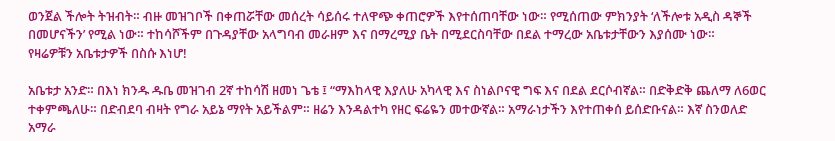ወንጀል ችሎት ትዝብት። ብዙ መዝገቦች በቀጠሯቸው መሰረት ሳይሰሩ ተለዋጭ ቀጠሮዎች እየተሰጠባቸው ነው። የሚሰጠው ምክንያት ‘ለችሎቱ አዲስ ዳኞች በመሆናችን’ የሚል ነው። ተከሳሾችም በጉዳያቸው አላግባብ መራዘም እና በማረሚያ ቤት በሚደርስባቸው በደል ተማረው አቤቱታቸውን እያሰሙ ነው።
የዛሬዎቹን አቤቱታዎች በስሱ እነሆ!

አቤቱታ አንድ። በእነ ክንዱ ዱቤ መዝገብ 2ኛ ተከሳሽ ዘመነ ጌቴ ፤ “ማእከላዊ እያለሁ አካላዊ እና ስነልቦናዊ ግፍ እና በደል ደርሶብኛል። በድቅድቅ ጨለማ ለ6ወር ተቀምጫለሁ። በድብደባ ብዛት የግራ አይኔ ማየት አይችልም። ዘሬን እንዳልተካ የዘር ፍሬዬን መተውኛል። አማራነታችን እየተጠቀሰ ይሰድቡናል። እኛ ስንወለድ አማራ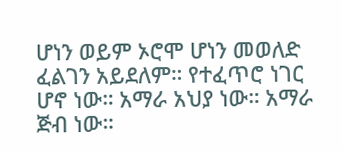ሆነን ወይም ኦሮሞ ሆነን መወለድ ፈልገን አይደለም። የተፈጥሮ ነገር ሆኖ ነው። አማራ አህያ ነው። አማራ ጅብ ነው።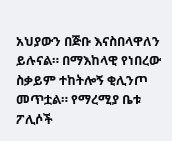አህያውን በጅቡ እናስበላዋለን ይሉናል። በማእከላዊ የነበረው ስቃይም ተከትሎኝ ቂሊንጦ መጥቷል። የማረሚያ ቤቱ ፖሊሶች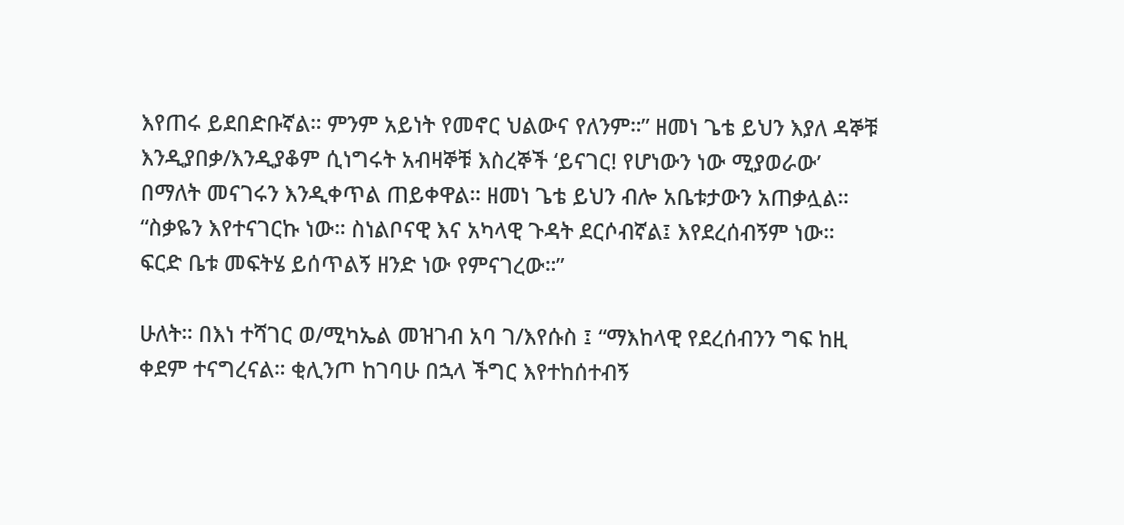እየጠሩ ይደበድቡኛል። ምንም አይነት የመኖር ህልውና የለንም።” ዘመነ ጌቴ ይህን እያለ ዳኞቹ እንዲያበቃ/እንዲያቆም ሲነግሩት አብዛኞቹ እስረኞች ‘ይናገር! የሆነውን ነው ሚያወራው’ በማለት መናገሩን እንዲቀጥል ጠይቀዋል። ዘመነ ጌቴ ይህን ብሎ አቤቱታውን አጠቃሏል። “ስቃዬን እየተናገርኩ ነው። ስነልቦናዊ እና አካላዊ ጉዳት ደርሶብኛል፤ እየደረሰብኝም ነው። ፍርድ ቤቱ መፍትሄ ይሰጥልኝ ዘንድ ነው የምናገረው።”

ሁለት። በእነ ተሻገር ወ/ሚካኤል መዝገብ አባ ገ/እየሱስ ፤ “ማእከላዊ የደረሰብንን ግፍ ከዚ ቀደም ተናግረናል። ቂሊንጦ ከገባሁ በኋላ ችግር እየተከሰተብኝ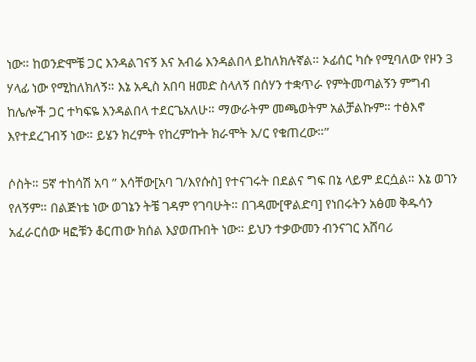ነው። ከወንድሞቼ ጋር እንዳልገናኝ እና አብሬ እንዳልበላ ይከለክሉኛል። ኦፊሰር ካሱ የሚባለው የዞን 3 ሃላፊ ነው የሚከለክለኝ። እኔ አዲስ አበባ ዘመድ ስላለኝ በሰሃን ተቋጥራ የምትመጣልኝን ምግብ ከሌሎች ጋር ተካፍዬ እንዳልበላ ተደርጌአለሁ። ማውራትም መጫወትም አልቻልኩም። ተፅእኖ እየተደረገብኝ ነው። ይሄን ክረምት የከረምኩት ክራሞት እ/ር የቁጠረው።”

ሶስት። 5ኛ ተከሳሽ አባ ” እሳቸው[አባ ገ/እየሱስ] የተናገሩት በደልና ግፍ በኔ ላይም ደርሷል። እኔ ወገን የለኝም። በልጅነቴ ነው ወገኔን ትቼ ገዳም የገባሁት። በገዳሙ[ዋልድባ] የነበሩትን አፅመ ቅዱሳን አፈራርሰው ዛፎቹን ቆርጠው ክሰል እያወጡበት ነው። ይህን ተቃውመን ብንናገር አሸባሪ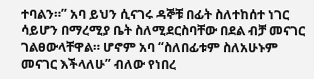ተባልን።” አባ ይህን ሲናገሩ ዳኞቹ በፊት ስለተከሰተ ነገር ሳይሆን በማረሚያ ቤት ስለሚደርስባቸው በደል ብቻ መናገር ገልፀውላቸዋል። ሆኖም አባ “ስለበፊቱም ስለአሁኑም መናገር እችላለሁ” ብለው የነበረ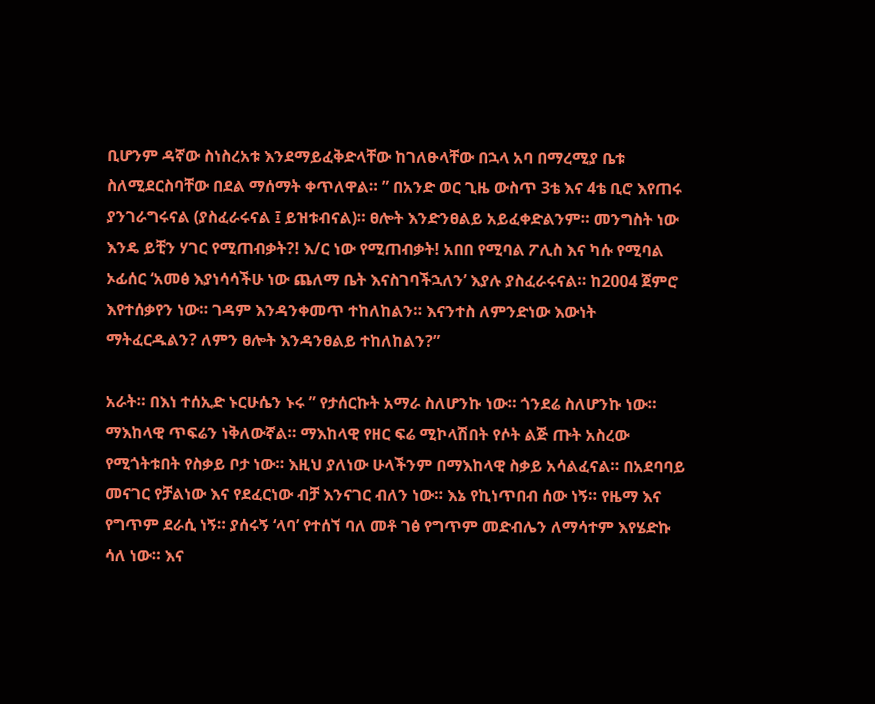ቢሆንም ዳኛው ስነስረአቱ እንደማይፈቅድላቸው ከገለፁላቸው በኋላ አባ በማረሚያ ቤቱ ስለሚደርስባቸው በደል ማሰማት ቀጥለዋል። ” በአንድ ወር ጊዜ ውስጥ 3ቴ እና 4ቴ ቢሮ እየጠሩ ያንገራግሩናል (ያስፈራሩናል ፤ ይዝቱብናል)። ፀሎት እንድንፀልይ አይፈቀድልንም። መንግስት ነው እንዴ ይቺን ሃገር የሚጠብቃት?! እ/ር ነው የሚጠብቃት! አበበ የሚባል ፖሊስ እና ካሱ የሚባል ኦፊሰር ‘አመፅ እያነሳሳችሁ ነው ጨለማ ቤት እናስገባችኋለን’ እያሉ ያስፈራሩናል። ከ2004 ጀምሮ እየተሰቃየን ነው። ገዳም እንዳንቀመጥ ተከለከልን። እናንተስ ለምንድነው እውነት ማትፈርዱልን? ለምን ፀሎት እንዳንፀልይ ተከለከልን?”

አራት። በእነ ተሰኢድ ኑርሁሴን ኑሩ ” የታሰርኩት አማራ ስለሆንኩ ነው። ጎንደሬ ስለሆንኩ ነው። ማእከላዊ ጥፍሬን ነቅለውኛል። ማእከላዊ የዘር ፍሬ ሚኮላሽበት የሶት ልጅ ጡት አስረው የሚጎትቱበት የስቃይ ቦታ ነው። እዚህ ያለነው ሁላችንም በማእከላዊ ስቃይ አሳልፈናል። በአደባባይ መናገር የቻልነው እና የደፈርነው ብቻ እንናገር ብለን ነው። እኔ የኪነጥበብ ሰው ነኝ። የዜማ እና የግጥም ደራሲ ነኝ። ያሰሩኝ ‘ላባ’ የተሰኘ ባለ መቶ ገፅ የግጥም መድብሌን ለማሳተም እየሄድኩ ሳለ ነው። እና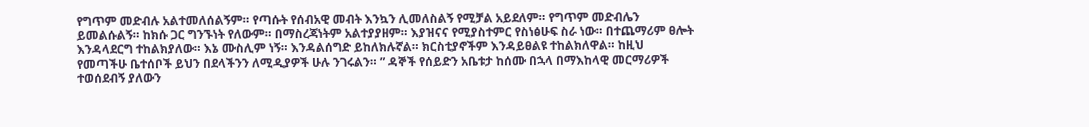የግጥም መድብሉ አልተመለሰልኝም። የጣሱት የሰብአዊ መብት እንኳን ሊመለስልኝ የሚቻል አይደለም። የግጥም መድብሌን ይመልሱልኝ። ከክሱ ጋር ግንኙነት የለውም። በማስረጃነትም አልተያያዘም። እያዝናና የሚያስተምር የስነፅሁፍ ስራ ነው። በተጨማሪም ፀሎት እንዳላደርግ ተከልክያለው። እኔ ሙስሊም ነኝ። እንዳልሰግድ ይከለክሉኛል። ክርስቲያኖችም እንዳይፀልዩ ተከልክለዋል። ከዚህ የመጣችሁ ቤተሰቦች ይህን በደላችንን ለሚዲያዎች ሁሉ ንገሩልን። ” ዳኞች የሰይድን አቤቱታ ከሰሙ በኋላ በማእከላዊ መርማሪዎች ተወሰደብኝ ያለውን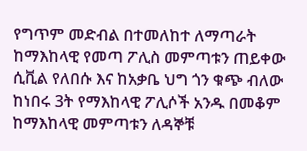የግጥም መድብል በተመለከተ ለማጣራት ከማእከላዊ የመጣ ፖሊስ መምጣቱን ጠይቀው ሲቪል የለበሱ እና ከአቃቤ ህግ ጎን ቁጭ ብለው ከነበሩ 3ት የማእከላዊ ፖሊሶች አንዱ በመቆም ከማእከላዊ መምጣቱን ለዳኞቹ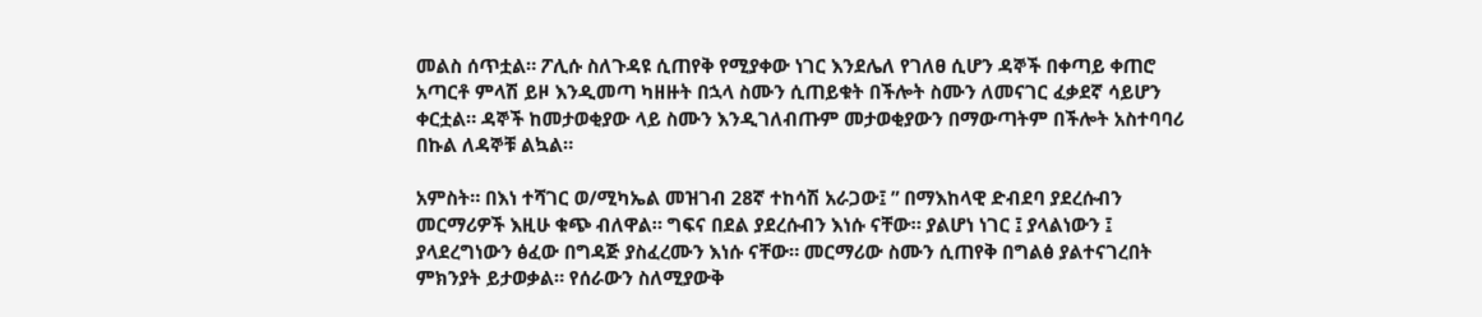መልስ ሰጥቷል። ፖሊሱ ስለጉዳዩ ሲጠየቅ የሚያቀው ነገር እንደሌለ የገለፀ ሲሆን ዳኞች በቀጣይ ቀጠሮ አጣርቶ ምላሽ ይዞ እንዲመጣ ካዘዙት በኋላ ስሙን ሲጠይቁት በችሎት ስሙን ለመናገር ፈቃደኛ ሳይሆን ቀርቷል። ዳኞች ከመታወቂያው ላይ ስሙን እንዲገለብጡም መታወቂያውን በማውጣትም በችሎት አስተባባሪ በኩል ለዳኞቹ ልኳል።

አምስት። በእነ ተሻገር ወ/ሚካኤል መዝገብ 28ኛ ተከሳሽ አራጋው፤ ” በማእከላዊ ድብደባ ያደረሱብን መርማሪዎች እዚሁ ቁጭ ብለዋል። ግፍና በደል ያደረሱብን እነሱ ናቸው። ያልሆነ ነገር ፤ ያላልነውን ፤ ያላደረግነውን ፅፈው በግዳጅ ያስፈረሙን እነሱ ናቸው። መርማሪው ስሙን ሲጠየቅ በግልፅ ያልተናገረበት ምክንያት ይታወቃል። የሰራውን ስለሚያውቅ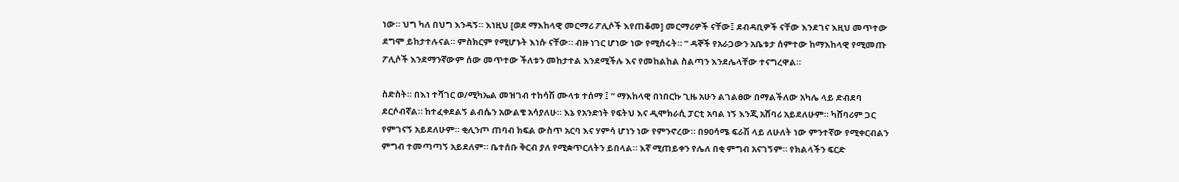ነው። ህግ ካለ በህግ እንዳኝ። እነዚህ [ወደ ማእከላዊ መርማሪ ፖሊሶች እየጠቆመ] መርማሪዎች ናቸው፤ ደብዳቢዎች ናቸው እንደገና እዚህ መጥተው ደግሞ ይከታተሉናል። ምስክርም የሚሆኑት እነሱ ናቸው። ብዙ ነገር ሆነው ነው የሚሰሩት። ” ዳኞች የአራጋውን አቤቱታ ሰምተው ከማእከላዊ የሚመጡ ፖሊሶች እንደማንኛውም ሰው መጥተው ችለቱን መከታተል እንደሚችሉ እና የመከልከል ስልጣን እንደሌላቸው ተናግረዋል።

ስድስት። በእነ ተሻገር ወ/ሚካኤል መዝገብ ተከሳሽ ሙላቱ ተሰማ ፤ ” ማእከላዊ በነበርኩ ጊዜ አሁን ልገልፀው በማልችለው አካሌ ላይ ድብደባ ደርሶብኛል። ከተፈቀደልኝ ልብሴን አውልቄ አሳያለሁ። እኔ የአንድነት የፍትህ እና ዲሞክራሲ ፓርቲ አባል ነኝ እንጂ አሸባሪ አይደለሁም። ካሸባሪም ጋር የምገናኝ አይደለሁም። ቂሊንጦ ጠባብ ክፍል ውስጥ አርባ እና ሃምሳ ሆነን ነው የምንኖረው። በ90ሳሜ ፍራሽ ላይ ለሁለት ነው ምንተኛው የሚቀርብልን ምግብ ተመጣጣኝ አይደለም። ቤተሰቡ ቅርብ ያለ የሚቋጥርለትን ይበላል። እኛ ሚጠይቀን የሌለ በቂ ምግብ አናገኝም። የክልላችን ፍርድ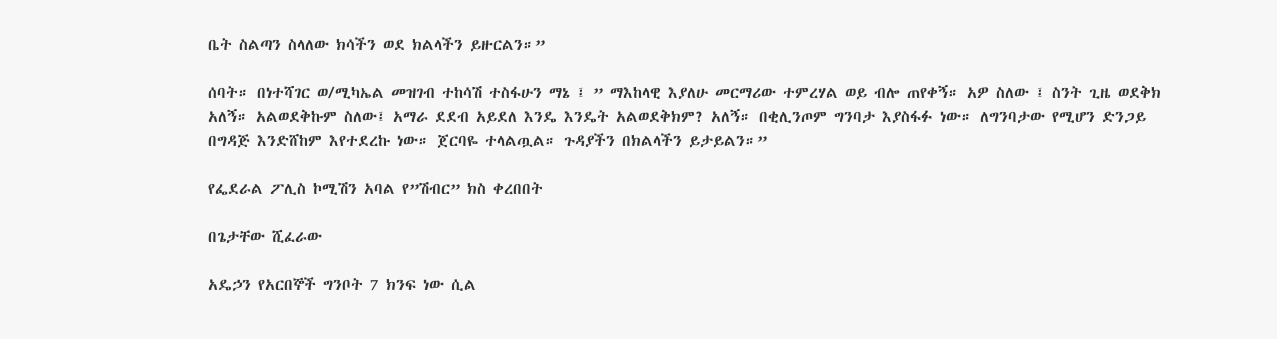ቤት ስልጣን ስላለው ክሳችን ወደ ክልላችን ይዙርልን።”

ሰባት። በነተሻገር ወ/ሚካኤል መዝገብ ተከሳሽ ተስፋሁን ማኔ ፤ ” ማእከላዊ እያለሁ መርማሪው ተምረሃል ወይ ብሎ ጠየቀኝ። አዎ ስለው ፤ ስንት ጊዜ ወደቅክ አለኝ። አልወደቅኩም ስለው፤ አማራ ደደብ አይደለ እንዴ እንዴት አልወደቅክም? አለኝ። በቂሊንጦም ግንባታ እያስፋፉ ነው። ለግንባታው የሚሆን ድንጋይ በግዳጅ እንድሸከም እየተደረኩ ነው። ጀርባዬ ተላልጧል። ጉዳያችን በክልላችን ይታይልን።”

የፌደራል ፖሊስ ኮሚሽን አባል የ”ሽብር” ክስ ቀረበበት

በጌታቸው ሺፈራው

አዴኃን የአርበኞች ግንቦት 7 ክንፍ ነው ሲል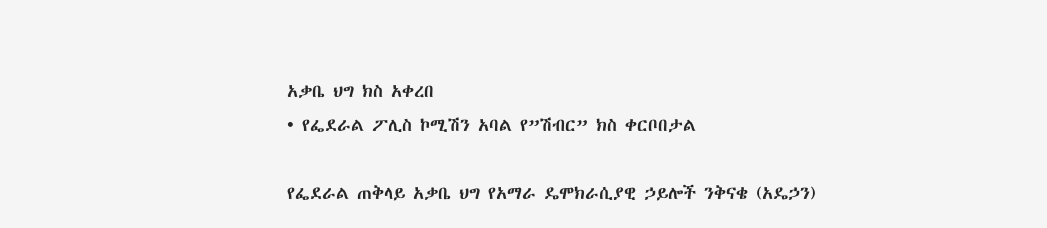አቃቤ ህግ ክስ አቀረበ
• የፌደራል ፖሊስ ኮሚሽን አባል የ”ሽብር” ክስ ቀርቦበታል

የፌደራል ጠቅላይ አቃቤ ህግ የአማራ ዴሞክራሲያዊ ኃይሎች ንቅናቄ (አዴኃን)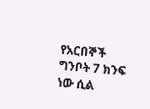የአርበኞች ግንቦት 7 ክንፍ ነው ሲል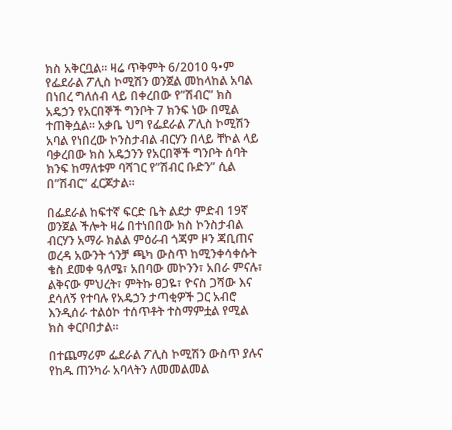ክስ አቅርቧል። ዛሬ ጥቅምት 6/2010 ዓ•ም የፌደራል ፖሊስ ኮሚሽን ወንጀል መከላከል አባል በነበረ ግለሰብ ላይ በቀረበው የ”ሽብር” ክስ አዴኃን የአርበኞች ግንቦት 7 ክንፍ ነው በሚል ተጠቅሷል። አቃቤ ህግ የፌደራል ፖሊስ ኮሚሽን አባል የነበረው ኮንስታብል ብርሃን በላይ ቸኮል ላይ ባቃረበው ክስ አዴኃንን የአርበኞች ግንቦት ሰባት ክንፍ ከማለቱም ባሻገር የ”ሽብር ቡድን” ሲል በ”ሽብር” ፈርጆታል።

በፌደራል ከፍተኛ ፍርድ ቤት ልደታ ምድብ 19ኛ ወንጀል ችሎት ዛሬ በተነበበው ክስ ኮንስታብል ብርሃን አማራ ክልል ምዕራብ ጎጃም ዞን ጃቢጠና ወረዳ አውንት ጎንቻ ጫካ ውስጥ ከሚንቀሳቀሱት ቄስ ደመቀ ዓለሜ፣ አበባው መኮንን፣ አበራ ምናሉ፣ ልቅናው ምህረት፣ ምትኩ ፀጋዬ፣ ዮናስ ጋሻው እና ደሳለኝ የተባሉ የአዴኃን ታጣቂዎች ጋር አብሮ እንዲሰራ ተልዕኮ ተሰጥቶት ተስማምቷል የሚል ክስ ቀርቦበታል።

በተጨማሪም ፌደራል ፖሊስ ኮሚሽን ውስጥ ያሉና የከዱ ጠንካራ አባላትን ለመመልመል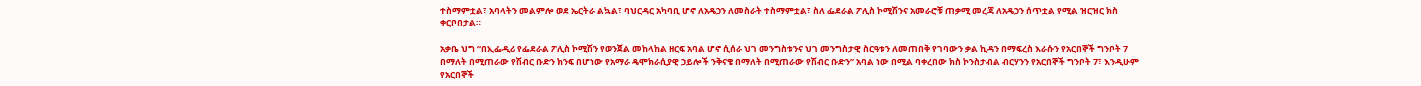ተስማምቷል፣ አባላትን መልምሎ ወደ ኤርትራ ልኳል፣ ባህርዳር አካባቢ ሆኖ ለአዴኃን ለመስራት ተስማምቷል፣ ስለ ፌደራል ፖሊስ ኮሚሽንና አመራሮቹ ጠቃሚ መረጃ ለአዴኃን ሰጥቷል የሚል ዝርዝር ክስ ቀርቦበታል።

አቃቤ ህግ “በኢፌዲሪ የፌደራል ፖሊስ ኮሚሽን የወንጀል መከላከል ዘርፍ አባል ሆኖ ሲሰራ ህገ መንግስቱንና ህገ መንግስታዊ ስርዓቱን ለመጠበቅ የገባውን ቃል ኪዳን በማፍረስ እራሱን የአርበኞች ግንቦት 7 በማለት በሚጠራው የሽብር ቡድን ክንፍ በሆነው የአማራ ዴሞክራሲያዊ ኃይሎች ንቅናቄ በማለት በሚጠራው የሽብር ቡድን” አባል ነው በሚል ባቀረበው ክስ ኮንስታብል ብርሃንን የአርበኞች ግንቦት 7፣ እንዲሁም የአርበኞች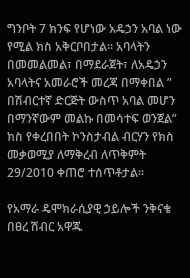ግንቦት 7 ክንፍ የሆነው አዴኃን አባል ነው የሚል ክስ አቅርቦበታል። አባላትን በመመልመል፣ በማደራጀት፣ ለአዴኃን አባላትና አመራሮች መረጃ በማቀበል ” በሽብርተኛ ድርጅት ውስጥ አባል መሆን በማንኛውም መልኩ በመሳተፍ ወንጀል” ክስ የቀረበበት ኮንስታብል ብርሃን የክስ መቃወሚያ ለማቅረብ ለጥቅምት 29/2010 ቀጠሮ ተሰጥቶታል።

የአማራ ዴሞክራሲያዊ ኃይሎች ንቅናቄ በፀረ ሽብር አዋጁ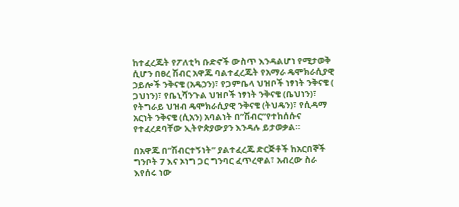ከተፈረጁት የፖለቲካ ቡድኖች ውስጥ እንዳልሆነ የሚታወቅ ሲሆን በፀረ ሽብር አዋጁ ባልተፈረጁት የአማራ ዴሞክራሲያዊ ኃይሎች ንቅናቄ (አዴኃን)፣ የጋምቤላ ህዝቦች ነፃነት ንቅናቄ ( ጋህነን)፣ የቤኒሻንጉል ህዝቦች ነፃነት ንቅናቄ (ቤህነን)፣ የትግራይ ህዝብ ዴሞክራሲያዊ ንቅናቄ (ትህዴን)፣ የሲዳማ አርነት ንቅናቄ (ሲአን) አባልነት በ”ሽብር”የተከሰሱና የተፈረደባቸው ኢትዮጵያውያን እንዳሉ ይታወቃል።

በአዋጁ በ”ሽብርተኝነት” ያልተፈረጁ ድርጅቶች ከአርበኞች ግንቦት 7 እና ኦነግ ጋር ግንባር ፈጥረዋል፣ አብረው ስራ እየሰሩ ነው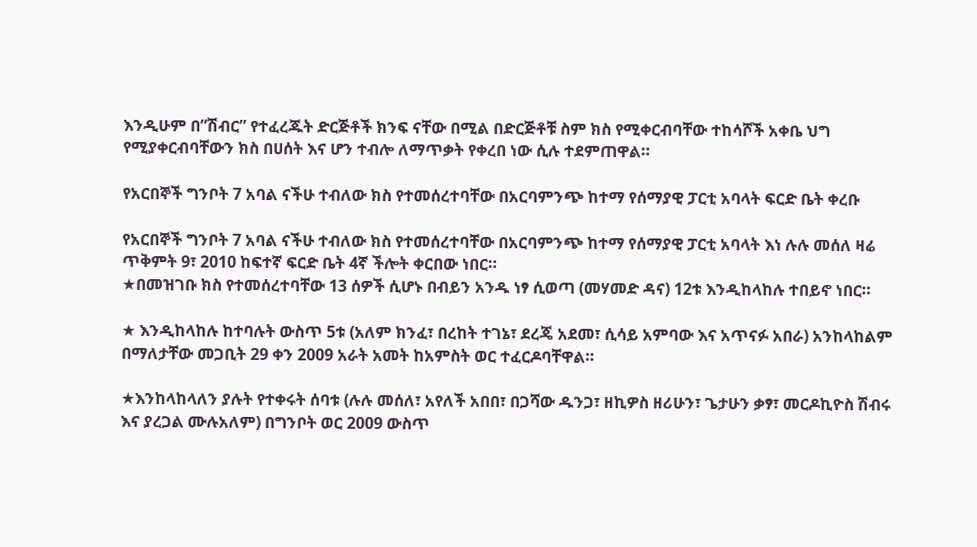እንዲሁም በ”ሽብር” የተፈረጁት ድርጅቶች ክንፍ ናቸው በሚል በድርጅቶቹ ስም ክስ የሚቀርብባቸው ተከሳሾች አቀቤ ህግ የሚያቀርብባቸውን ክስ በሀሰት እና ሆን ተብሎ ለማጥቃት የቀረበ ነው ሲሉ ተደምጠዋል።

የአርበኞች ግንቦት 7 አባል ናችሁ ተብለው ክስ የተመሰረተባቸው በአርባምንጭ ከተማ የሰማያዊ ፓርቲ አባላት ፍርድ ቤት ቀረቡ

የአርበኞች ግንቦት 7 አባል ናችሁ ተብለው ክስ የተመሰረተባቸው በአርባምንጭ ከተማ የሰማያዊ ፓርቲ አባላት እነ ሉሉ መሰለ ዛሬ ጥቅምት 9፣ 2010 ከፍተኛ ፍርድ ቤት 4ኛ ችሎት ቀርበው ነበር።
★በመዝገቡ ክስ የተመሰረተባቸው 13 ሰዎች ሲሆኑ በብይን አንዱ ነፃ ሲወጣ (መሃመድ ዳና) 12ቱ እንዲከላከሉ ተበይኖ ነበር።

★ እንዲከላከሉ ከተባሉት ውስጥ 5ቱ (አለም ክንፈ፣ በረከት ተገኔ፣ ደረጄ አደመ፣ ሲሳይ አምባው እና አጥናፉ አበራ) አንከላከልም በማለታቸው መጋቢት 29 ቀን 2009 አራት አመት ከአምስት ወር ተፈርዶባቸዋል።

★እንከላከላለን ያሉት የተቀሩት ሰባቱ (ሉሉ መሰለ፣ አየለች አበበ፣ በጋሻው ዱንጋ፣ ዘኪዎስ ዘሪሁን፣ ጌታሁን ቃፃ፣ መርዶኪዮስ ሽብሩ እና ያረጋል ሙሉአለም) በግንቦት ወር 2009 ውስጥ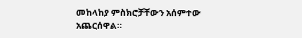መከላከያ ምስክሮቻቸውን አሰምተው አጨርሰዋል።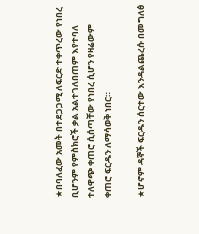★በባለፈው አመት በተደጋጋሚ ለፍርድ ተቀጥረው የነበረ ቢሆንም የምስክሮች ቃል አልተገለበጠም እየተባለ ተለዋጭ ቀጠሮ ሲሰጣቸው የነበረ ሲሆን የዛሬውም ቀጠሮ ፍርዱን ለማሳወቅ ነበር።

★ሆኖም ዳኞች ፍርዱን ሰርተው እንዳልጨረሱ በመግለፅ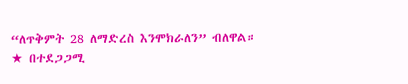“ለጥቅምት 28 ለማድረስ እንሞክራለን” ብለዋል።
★ በተደጋጋሚ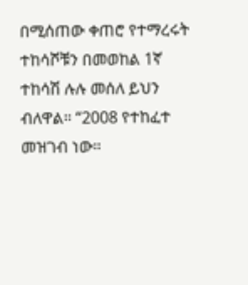በሚሰጠው ቀጠሮ የተማረሩት ተከሳሾቹን በመወከል 1ኛ ተከሳሽ ሉሉ መሰለ ይህን ብለዋል። “2008 የተከፈተ መዝገብ ነው።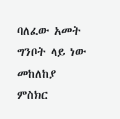ባለፈው አመት ግንቦት ላይ ነው መከለከያ ምስክር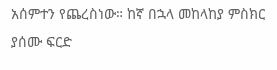አሰምተን የጨረስነው። ከኛ በኋላ መከላከያ ምስክር ያሰሙ ፍርድ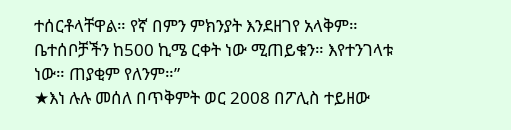ተሰርቶላቸዋል። የኛ በምን ምክንያት እንደዘገየ አላቅም። ቤተሰቦቻችን ከ500 ኪሜ ርቀት ነው ሚጠይቁን። እየተንገላቱ ነው። ጠያቂም የለንም።”
★እነ ሉሉ መሰለ በጥቅምት ወር 2008 በፖሊስ ተይዘው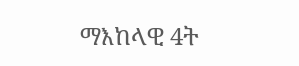ማእከላዊ 4ት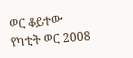ወር ቆይተው የካቲት ወር 2008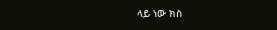ላይ ነው ክስ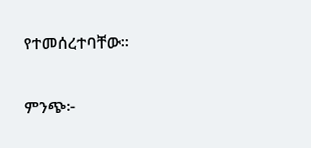የተመሰረተባቸው።

ምንጭ፦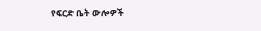የፍርድ ቤት ውሎዎች